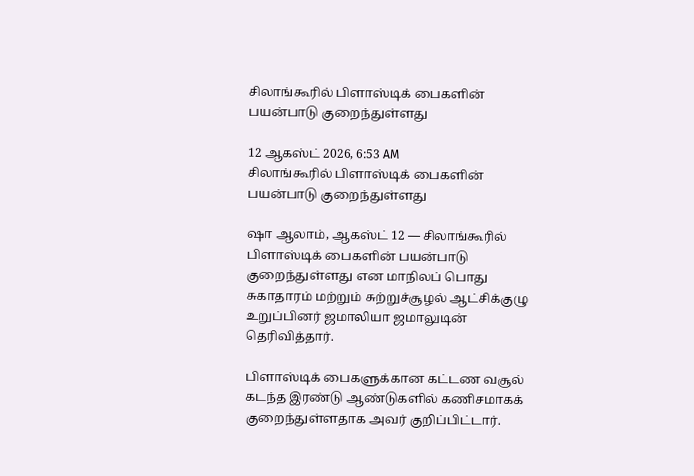சிலாங்கூரில் பிளாஸ்டிக் பைகளின் பயன்பாடு குறைந்துள்ளது

12 ஆகஸ்ட் 2026, 6:53 AM
சிலாங்கூரில் பிளாஸ்டிக் பைகளின் பயன்பாடு குறைந்துள்ளது

ஷா ஆலாம், ஆகஸ்ட் 12 — சிலாங்கூரில் பிளாஸ்டிக் பைகளின் பயன்பாடு குறைந்துள்ளது என மாநிலப் பொது சுகாதாரம் மற்றும் சுற்றுச்சூழல் ஆட்சிக்குழு உறுப்பினர் ஜமாலியா ஜமாலுடின் தெரிவித்தார்.

பிளாஸ்டிக் பைகளுக்கான கட்டண வசூல் கடந்த இரண்டு ஆண்டுகளில் கணிசமாகக் குறைந்துள்ளதாக அவர் குறிப்பிட்டார்.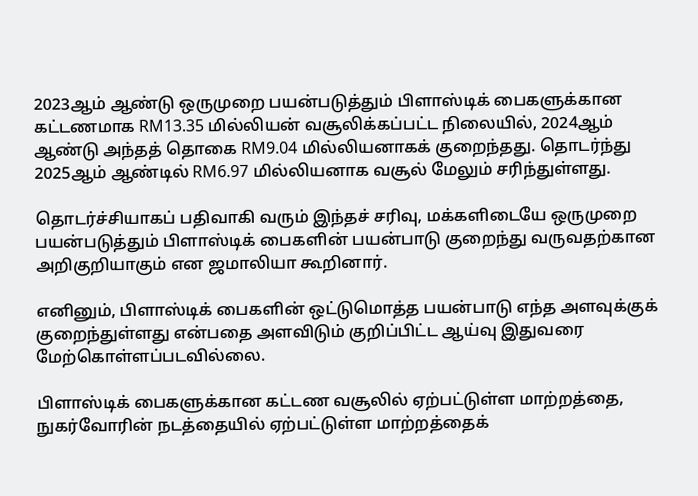2023ஆம் ஆண்டு ஒருமுறை பயன்படுத்தும் பிளாஸ்டிக் பைகளுக்கான கட்டணமாக RM13.35 மில்லியன் வசூலிக்கப்பட்ட நிலையில், 2024ஆம் ஆண்டு அந்தத் தொகை RM9.04 மில்லியனாகக் குறைந்தது. தொடர்ந்து 2025ஆம் ஆண்டில் RM6.97 மில்லியனாக வசூல் மேலும் சரிந்துள்ளது.

தொடர்ச்சியாகப் பதிவாகி வரும் இந்தச் சரிவு, மக்களிடையே ஒருமுறை பயன்படுத்தும் பிளாஸ்டிக் பைகளின் பயன்பாடு குறைந்து வருவதற்கான அறிகுறியாகும் என ஜமாலியா கூறினார்.

எனினும், பிளாஸ்டிக் பைகளின் ஒட்டுமொத்த பயன்பாடு எந்த அளவுக்குக் குறைந்துள்ளது என்பதை அளவிடும் குறிப்பிட்ட ஆய்வு இதுவரை மேற்கொள்ளப்படவில்லை.

பிளாஸ்டிக் பைகளுக்கான கட்டண வசூலில் ஏற்பட்டுள்ள மாற்றத்தை, நுகர்வோரின் நடத்தையில் ஏற்பட்டுள்ள மாற்றத்தைக்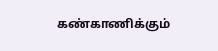கண்காணிக்கும்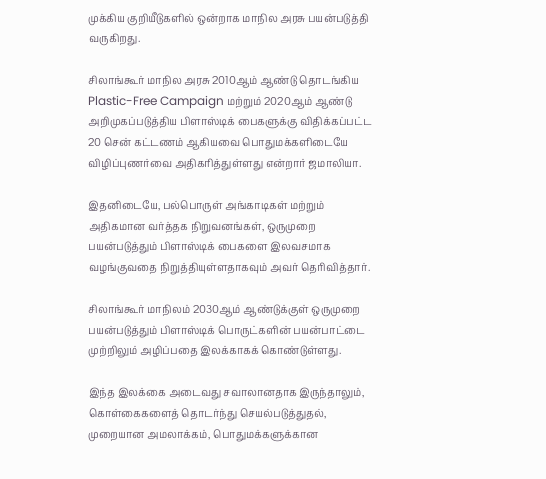முக்கிய குறியீடுகளில் ஒன்றாக மாநில அரசு பயன்படுத்தி வருகிறது.

சிலாங்கூர் மாநில அரசு 2010ஆம் ஆண்டு தொடங்கிய Plastic-Free Campaign மற்றும் 2020ஆம் ஆண்டு அறிமுகப்படுத்திய பிளாஸ்டிக் பைகளுக்கு விதிக்கப்பட்ட 20 சென் கட்டணம் ஆகியவை பொதுமக்களிடையே விழிப்புணர்வை அதிகரித்துள்ளது என்றார் ஜமாலியா.

இதனிடையே, பல்பொருள் அங்காடிகள் மற்றும் அதிகமான வர்த்தக நிறுவனங்கள், ஒருமுறை பயன்படுத்தும் பிளாஸ்டிக் பைகளை இலவசமாக வழங்குவதை நிறுத்தியுள்ளதாகவும் அவர் தெரிவித்தார்.

சிலாங்கூர் மாநிலம் 2030ஆம் ஆண்டுக்குள் ஒருமுறை பயன்படுத்தும் பிளாஸ்டிக் பொருட்களின் பயன்பாட்டை முற்றிலும் அழிப்பதை இலக்காகக் கொண்டுள்ளது.

இந்த இலக்கை அடைவது சவாலானதாக இருந்தாலும், கொள்கைகளைத் தொடர்ந்து செயல்படுத்துதல், முறையான அமலாக்கம், பொதுமக்களுக்கான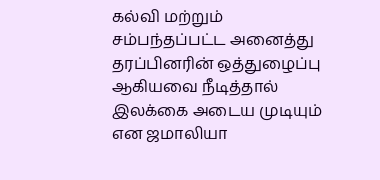கல்வி மற்றும் சம்பந்தப்பட்ட அனைத்து தரப்பினரின் ஒத்துழைப்பு ஆகியவை நீடித்தால் இலக்கை அடைய முடியும் என ஜமாலியா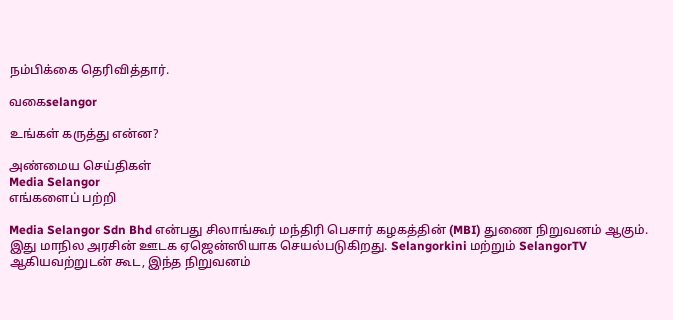நம்பிக்கை தெரிவித்தார்.

வகைselangor

உங்கள் கருத்து என்ன?

அண்மைய செய்திகள்
Media Selangor
எங்களைப் பற்றி

Media Selangor Sdn Bhd என்பது சிலாங்கூர் மந்திரி பெசார் கழகத்தின் (MBI) துணை நிறுவனம் ஆகும். இது மாநில அரசின் ஊடக ஏஜென்ஸியாக செயல்படுகிறது. Selangorkini மற்றும் SelangorTV ஆகியவற்றுடன் கூட, இந்த நிறுவனம்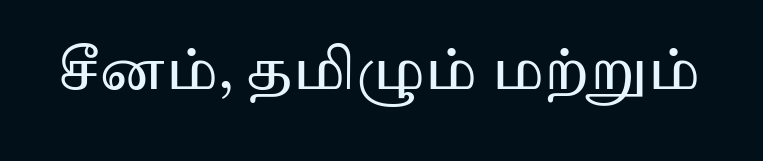சீனம், தமிழும் மற்றும்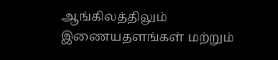ஆங்கிலத்திலும் இணையதளங்கள் மற்றும்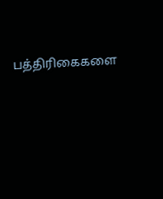பத்திரிகைகளை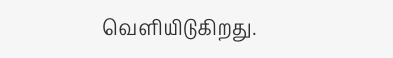வெளியிடுகிறது.